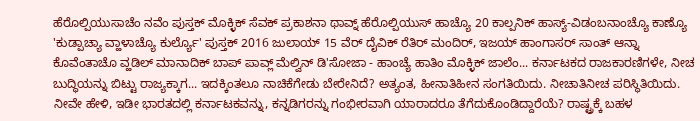ಹೆರೊಲ್ಪಿಯುಸಾಚೆಂ ನವೆಂ ಪುಸ್ತಕ್ ಮೊಕ್ಳಿಕ್ ಸೆವಕ್ ಪ್ರಕಾಶನಾ ಥಾವ್ನ್ ಹೆರೊಲ್ಪಿಯುಸ್ ಹಾಚ್ಯೊ 20 ಕಾಲ್ಪನಿಕ್ ಹಾಸ್ಯ್-ವಿಡಂಬನಾಂಚ್ಯೊ ಕಾಣ್ಯೊ 'ಕುಡ್ಪಾಚ್ಯಾ ವ್ಹಾಳಾಚ್ಯೊ ಕುರ್ಲ್ಯೊ' ಪುಸ್ತಕ್ 2016 ಜುಲಾಯ್ 15 ವೆರ್ ದೈವಿಕ್ ರೆತಿರ್ ಮಂದಿರ್, ಇಜಯ್ ಹಾಂಗಾಸರ್ ಸಾಂತ್ ಆನ್ನಾ ಕೊವೆಂತಾಚೊ ವ್ಹಡಿಲ್ ಮಾನಾದಿಕ್ ಬಾಪ್ ಪಾವ್ಲ್ ಮೆಲ್ವಿನ್ ಡಿ'ಸೋಜಾ - ಹಾಂಚ್ಯೆ ಹಾತಿಂ ಮೊಕ್ಳಿಕ್ ಜಾಲೆಂ... ಕರ್ನಾಟಕದ ರಾಜಕಾರಣಿಗಳೇ, ನೀಚ ಬುದ್ಧಿಯನ್ನು ಬಿಟ್ಟು ರಾಜ್ಯಕ್ಕಾಗ... ಇದಕ್ಕಿಂತಲೂ ನಾಚಿಕೆಗೇಡು ಬೇರೇನಿದೆ? ಅತ್ಯಂತ, ಹೀನಾತಿಹೀನ ಸಂಗತಿಯಿದು. ನೀಚಾತಿನೀಚ ಪರಿಸ್ಥಿತಿಯಿದು. ನೀವೇ ಹೇಳಿ, ಇಡೀ ಭಾರತದಲ್ಲಿ ಕರ್ನಾಟಕವನ್ನು, ಕನ್ನಡಿಗರನ್ನು ಗಂಭೀರವಾಗಿ ಯಾರಾದರೂ ತೆಗೆದುಕೊಂಡಿದ್ದಾರೆಯೆ? ರಾಷ್ಟ್ರಕ್ಕೆ ಬಹಳ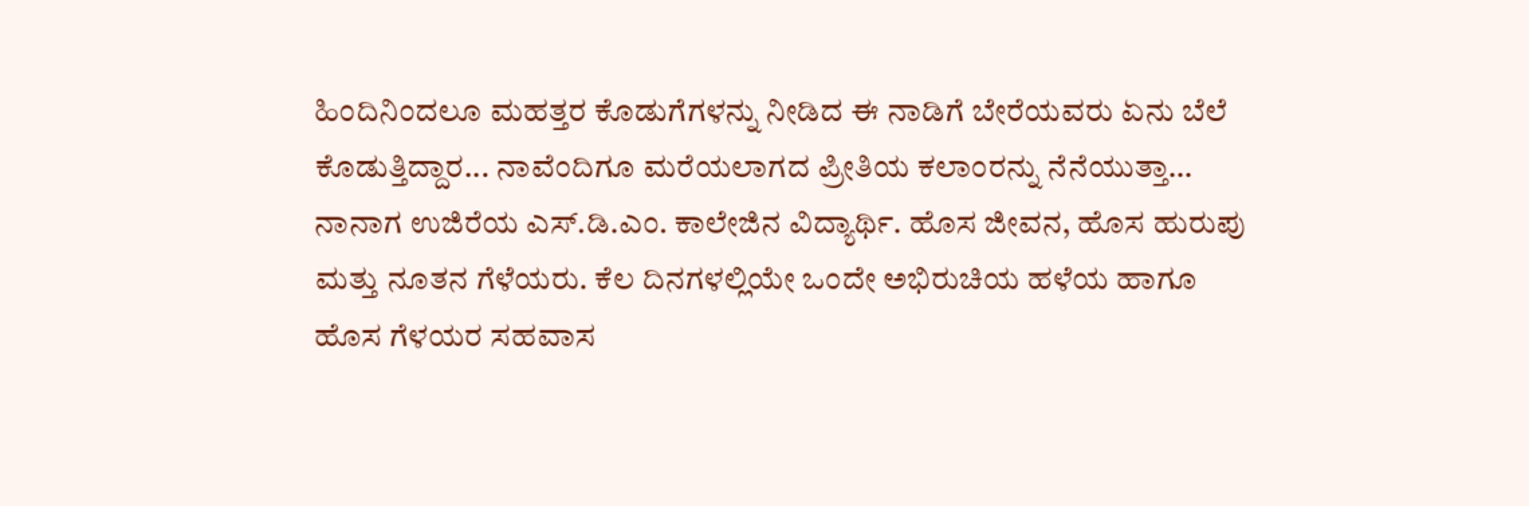ಹಿಂದಿನಿಂದಲೂ ಮಹತ್ತರ ಕೊಡುಗೆಗಳನ್ನು ನೀಡಿದ ಈ ನಾಡಿಗೆ ಬೇರೆಯವರು ಏನು ಬೆಲೆ ಕೊಡುತ್ತಿದ್ದಾರ... ನಾವೆಂದಿಗೂ ಮರೆಯಲಾಗದ ಪ್ರೀತಿಯ ಕಲಾಂರನ್ನು ನೆನೆಯುತ್ತಾ… ನಾನಾಗ ಉಜಿರೆಯ ಎಸ್.ಡಿ.ಎಂ. ಕಾಲೇಜಿನ ವಿದ್ಯಾರ್ಥಿ. ಹೊಸ ಜೀವನ, ಹೊಸ ಹುರುಪು ಮತ್ತು ನೂತನ ಗೆಳೆಯರು. ಕೆಲ ದಿನಗಳಲ್ಲಿಯೇ ಒಂದೇ ಅಭಿರುಚಿಯ ಹಳೆಯ ಹಾಗೂ ಹೊಸ ಗೆಳಯರ ಸಹವಾಸ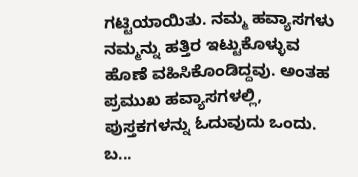ಗಟ್ಟಿಯಾಯಿತು. ನಮ್ಮ ಹವ್ಯಾಸಗಳು ನಮ್ಮನ್ನು ಹತ್ತಿರ ಇಟ್ಟುಕೊಳ್ಳುವ ಹೊಣೆ ವಹಿಸಿಕೊಂಡಿದ್ದವು. ಅಂತಹ ಪ್ರಮುಖ ಹವ್ಯಾಸಗಳಲ್ಲಿ, ಪುಸ್ತಕಗಳನ್ನು ಓದುವುದು ಒಂದು. ಬ...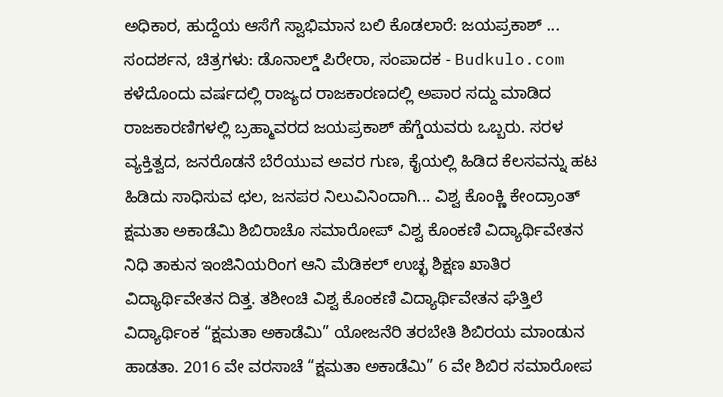ಅಧಿಕಾರ, ಹುದ್ದೆಯ ಆಸೆಗೆ ಸ್ವಾಭಿಮಾನ ಬಲಿ ಕೊಡಲಾರೆ: ಜಯಪ್ರಕಾಶ್ ... ಸಂದರ್ಶನ, ಚಿತ್ರಗಳು: ಡೊನಾಲ್ಡ್ ಪಿರೇರಾ, ಸಂಪಾದಕ - Budkulo.com ಕಳೆದೊಂದು ವರ್ಷದಲ್ಲಿ ರಾಜ್ಯದ ರಾಜಕಾರಣದಲ್ಲಿ ಅಪಾರ ಸದ್ದು ಮಾಡಿದ ರಾಜಕಾರಣಿಗಳಲ್ಲಿ ಬ್ರಹ್ಮಾವರದ ಜಯಪ್ರಕಾಶ್ ಹೆಗ್ಡೆಯವರು ಒಬ್ಬರು. ಸರಳ ವ್ಯಕ್ತಿತ್ವದ, ಜನರೊಡನೆ ಬೆರೆಯುವ ಅವರ ಗುಣ, ಕೈಯಲ್ಲಿ ಹಿಡಿದ ಕೆಲಸವನ್ನು ಹಟ ಹಿಡಿದು ಸಾಧಿಸುವ ಛಲ, ಜನಪರ ನಿಲುವಿನಿಂದಾಗಿ... ವಿಶ್ವ ಕೊಂಕ್ಣಿ ಕೇಂದ್ರಾಂತ್ ಕ್ಷಮತಾ ಅಕಾಡೆಮಿ ಶಿಬಿರಾಚೊ ಸಮಾರೋಪ್ ವಿಶ್ವ ಕೊಂಕಣಿ ವಿದ್ಯಾರ್ಥಿವೇತನ ನಿಧಿ ತಾಕುನ ಇಂಜಿನಿಯರಿಂಗ ಆನಿ ಮೆಡಿಕಲ್ ಉಚ್ಛ ಶಿಕ್ಷಣ ಖಾತಿರ ವಿದ್ಯಾರ್ಥಿವೇತನ ದಿತ್ತ. ತಶೀಂಚಿ ವಿಶ್ವ ಕೊಂಕಣಿ ವಿದ್ಯಾರ್ಥಿವೇತನ ಘೆತ್ತಿಲೆ ವಿದ್ಯಾರ್ಥಿಂಕ “ಕ್ಷಮತಾ ಅಕಾಡೆಮಿ” ಯೋಜನೆರಿ ತರಬೇತಿ ಶಿಬಿರಯ ಮಾಂಡುನ ಹಾಡತಾ. 2016 ವೇ ವರಸಾಚೆ “ಕ್ಷಮತಾ ಅಕಾಡೆಮಿ” 6 ವೇ ಶಿಬಿರ ಸಮಾರೋಪ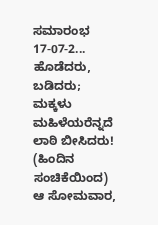ಸಮಾರಂಭ 17-07-2... ಹೊಡೆದರು, ಬಡಿದರು; ಮಕ್ಕಳು ಮಹಿಳೆಯರೆನ್ನದೆ ಲಾಠಿ ಬೀಸಿದರು! (ಹಿಂದಿನ ಸಂಚಿಕೆಯಿಂದ) ಆ ಸೋಮವಾರ,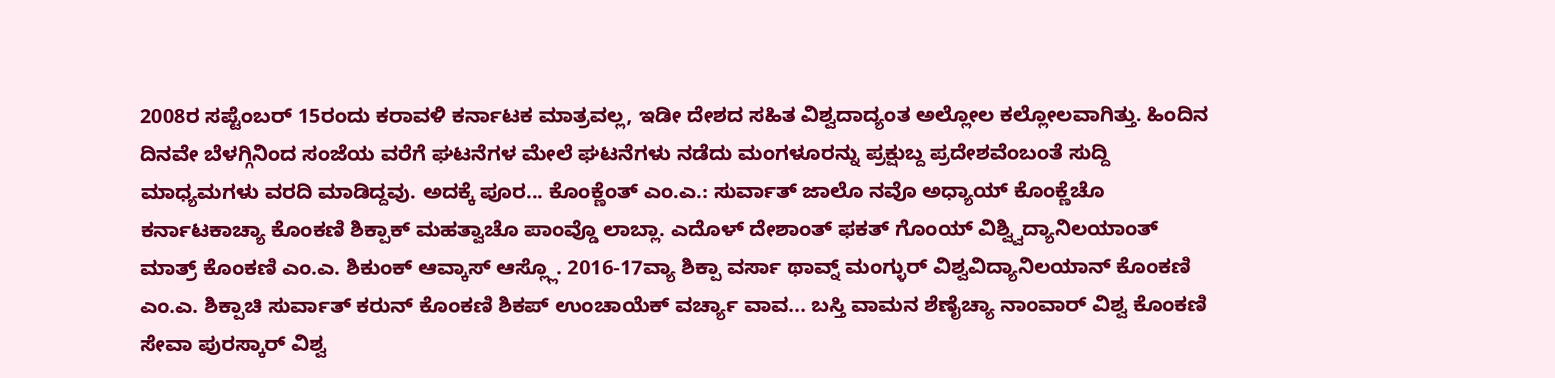2008ರ ಸಪ್ಟೆಂಬರ್ 15ರಂದು ಕರಾವಳಿ ಕರ್ನಾಟಕ ಮಾತ್ರವಲ್ಲ, ಇಡೀ ದೇಶದ ಸಹಿತ ವಿಶ್ವದಾದ್ಯಂತ ಅಲ್ಲೋಲ ಕಲ್ಲೋಲವಾಗಿತ್ತು. ಹಿಂದಿನ ದಿನವೇ ಬೆಳಗ್ಗಿನಿಂದ ಸಂಜೆಯ ವರೆಗೆ ಘಟನೆಗಳ ಮೇಲೆ ಘಟನೆಗಳು ನಡೆದು ಮಂಗಳೂರನ್ನು ಪ್ರಕ್ಷುಬ್ದ ಪ್ರದೇಶವೆಂಬಂತೆ ಸುದ್ದಿ ಮಾಧ್ಯಮಗಳು ವರದಿ ಮಾಡಿದ್ದವು. ಅದಕ್ಕೆ ಪೂರ... ಕೊಂಕ್ಣೆಂತ್ ಎಂ.ಎ.: ಸುರ್ವಾತ್ ಜಾಲೊ ನವೊ ಅಧ್ಯಾಯ್ ಕೊಂಕ್ಣೆಚೊ ಕರ್ನಾಟಕಾಚ್ಯಾ ಕೊಂಕಣಿ ಶಿಕ್ಪಾಕ್ ಮಹತ್ವಾಚೊ ಪಾಂವ್ಡೊ ಲಾಬ್ಲಾ. ಎದೊಳ್ ದೇಶಾಂತ್ ಫಕತ್ ಗೊಂಯ್ ವಿಶ್ವ್ವಿದ್ಯಾನಿಲಯಾಂತ್ ಮಾತ್ರ್ ಕೊಂಕಣಿ ಎಂ.ಎ. ಶಿಕುಂಕ್ ಆವ್ಕಾಸ್ ಆಸ್ಲ್ಲೊ. 2016-17ವ್ಯಾ ಶಿಕ್ಪಾ ವರ್ಸಾ ಥಾವ್ನ್ ಮಂಗ್ಳುರ್ ವಿಶ್ವವಿದ್ಯಾನಿಲಯಾನ್ ಕೊಂಕಣಿ ಎಂ.ಎ. ಶಿಕ್ಪಾಚಿ ಸುರ್ವಾತ್ ಕರುನ್ ಕೊಂಕಣಿ ಶಿಕಪ್ ಉಂಚಾಯೆಕ್ ವರ್ಚ್ಯಾ ವಾವ... ಬಸ್ತಿ ವಾಮನ ಶೆಣೈಚ್ಯಾ ನಾಂವಾರ್ ವಿಶ್ವ ಕೊಂಕಣಿ ಸೇವಾ ಪುರಸ್ಕಾರ್ ವಿಶ್ವ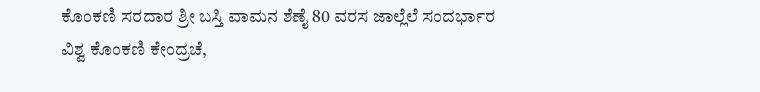ಕೊಂಕಣಿ ಸರದಾರ ಶ್ರೀ ಬಸ್ತಿ ವಾಮನ ಶೆಣೈ 80 ವರಸ ಜಾಲ್ಲೆಲೆ ಸಂದರ್ಭಾರ ವಿಶ್ವ ಕೊಂಕಣಿ ಕೇಂದ್ರಚೆ,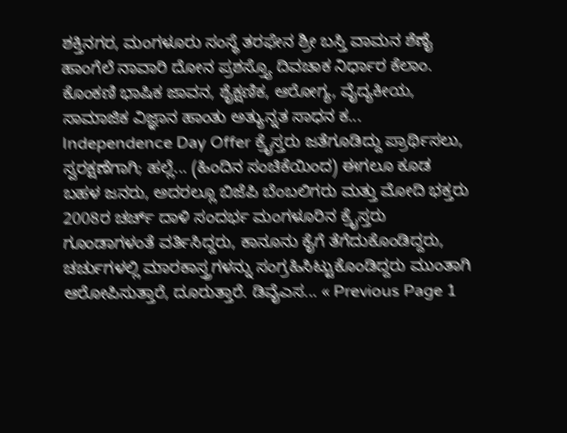ಶಕ್ತಿನಗರ, ಮಂಗಳೂರು ಸಂಸ್ಥೆ ತರಫೇನ ಶ್ರೀ ಬಸ್ತಿ ವಾಮನ ಶೆಣೈ ಹಾಂಗೆಲೆ ನಾವಾರಿ ದೋನ ಪ್ರಶಸ್ತ್ಯೊ ದಿವಚಾಕ ನಿರ್ಧಾರ ಕೆಲಾಂ. ಕೊಂಕಣಿ ಭಾಷಿಕ ಜಾವನ, ಶೈಕ್ಷಣಿಕ, ಆರೋಗ್ಯ, ವೈದ್ಯಕೀಯ, ಸಾಮಾಜಿಕ ವಿಜ್ಞಾನ ಹಾಂತು ಅತ್ಯುನ್ನತ ಸಾಧನ ಕ... Independence Day Offer ಕ್ರೈಸ್ತರು ಜತೆಗೂಡಿದ್ದು ಪ್ರಾರ್ಥಿಸಲು, ಸ್ವರಕ್ಷಣೆಗಾಗಿ; ಹಲ್ಲೆ... (ಹಿಂದಿನ ಸಂಚಿಕೆಯಿಂದ) ಈಗಲೂ ಕೂಡ ಬಹಳ ಜನರು, ಅದರಲ್ಲೂ ಬಿಜೆಪಿ ಬೆಂಬಲಿಗರು ಮತ್ತು ಮೋದಿ ಭಕ್ತರು 2008ರ ಚರ್ಚ್ ದಾಳಿ ಸಂದರ್ಭ ಮಂಗಳೂರಿನ ಕ್ರೈಸ್ತರು ಗೂಂಡಾಗಳಂತೆ ವರ್ತಿಸಿದ್ದರು, ಕಾನೂನು ಕೈಗೆ ತೆಗೆದುಕೊಂಡಿದ್ದರು, ಚರ್ಚುಗಳಲ್ಲಿ ಮಾರಕಾಸ್ತ್ರಗಳನ್ನು ಸಂಗ್ರಹಿಸಿಟ್ಟುಕೊಂಡಿದ್ದರು ಮುಂತಾಗಿ ಆರೋಪಿಸುತ್ತಾರೆ, ದೂರುತ್ತಾರೆ. ಡಿವೈಎಸ... « Previous Page 1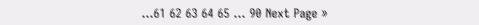…61 62 63 64 65 … 90 Next Page »